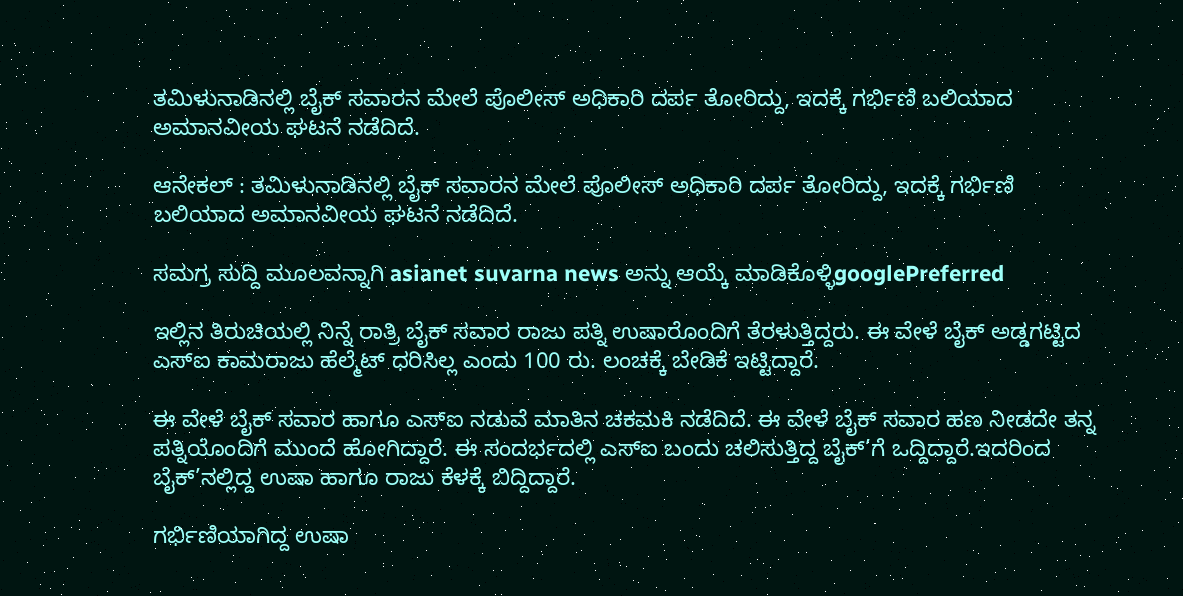ತಮಿಳುನಾಡಿನಲ್ಲಿ ಬೈಕ್ ಸವಾರನ ಮೇಲೆ ಪೊಲೀಸ್ ಅಧಿಕಾರಿ ದರ್ಪ ತೋರಿದ್ದು, ಇದಕ್ಕೆ ಗರ್ಭಿಣಿ ಬಲಿಯಾದ ಅಮಾನವೀಯ ಘಟನೆ ನಡೆದಿದೆ.

ಆನೇಕಲ್ : ತಮಿಳುನಾಡಿನಲ್ಲಿ ಬೈಕ್ ಸವಾರನ ಮೇಲೆ ಪೊಲೀಸ್ ಅಧಿಕಾರಿ ದರ್ಪ ತೋರಿದ್ದು, ಇದಕ್ಕೆ ಗರ್ಭಿಣಿ ಬಲಿಯಾದ ಅಮಾನವೀಯ ಘಟನೆ ನಡೆದಿದೆ.

ಸಮಗ್ರ ಸುದ್ದಿ ಮೂಲವನ್ನಾಗಿ asianet suvarna news ಅನ್ನು ಆಯ್ಕೆ ಮಾಡಿಕೊಳ್ಳಿgooglePreferred

ಇಲ್ಲಿನ ತಿರುಚಿಯಲ್ಲಿ ನಿನ್ನೆ ರಾತ್ರಿ ಬೈಕ್ ಸವಾರ ರಾಜು ಪತ್ನಿ ಉಷಾರೊಂದಿಗೆ ತೆರಳುತ್ತಿದ್ದರು. ಈ ವೇಳೆ ಬೈಕ್ ಅಡ್ಡಗಟ್ಟಿದ ಎಸ್ಐ ಕಾಮರಾಜು ಹೆಲ್ಮೆಟ್ ಧರಿಸಿಲ್ಲ ಎಂದು 100 ರು. ಲಂಚಕ್ಕೆ ಬೇಡಿಕೆ ಇಟ್ಟಿದ್ದಾರೆ.

ಈ ವೇಳೆ ಬೈಕ್ ಸವಾರ ಹಾಗೂ ಎಸ್ಐ ನಡುವೆ ಮಾತಿನ ಚಕಮಕಿ ನಡೆದಿದೆ. ಈ ವೇಳೆ ಬೈಕ್ ಸವಾರ ಹಣ ನೀಡದೇ ತನ್ನ ಪತ್ನಿಯೊಂದಿಗೆ ಮುಂದೆ ಹೋಗಿದ್ದಾರೆ. ಈ ಸಂದರ್ಭದಲ್ಲಿ ಎಸ್ಐ ಬಂದು ಚಲಿಸುತ್ತಿದ್ದ ಬೈಕ್’ಗೆ ಒದ್ದಿದ್ದಾರೆ.ಇದರಿಂದ ಬೈಕ್’ನಲ್ಲಿದ್ದ ಉಷಾ ಹಾಗೂ ರಾಜು ಕೆಳಕ್ಕೆ ಬಿದ್ದಿದ್ದಾರೆ.

ಗರ್ಭಿಣಿಯಾಗಿದ್ದ ಉಷಾ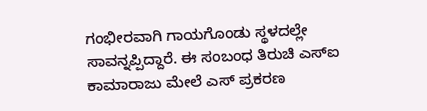ಗಂಭೀರವಾಗಿ ಗಾಯಗೊಂಡು ಸ್ಥಳದಲ್ಲೇ ಸಾವನ್ನಪ್ಪಿದ್ದಾರೆ. ಈ ಸಂಬಂಧ ತಿರುಚಿ ಎಸ್ಐ ಕಾಮಾರಾಜು ಮೇಲೆ ಎಸ್ ಪ್ರಕರಣ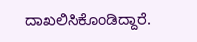ದಾಖಲಿಸಿಕೊಂಡಿದ್ದಾರೆ.